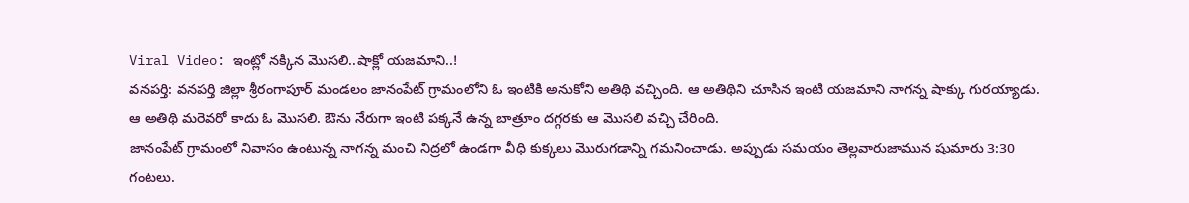Viral Video: ఇంట్లో నక్కిన మొసలి..షాక్లో యజమాని..!
వనపర్తి: వనపర్తి జిల్లా శ్రీరంగాపూర్ మండలం జానంపేట్ గ్రామంలోని ఓ ఇంటికి అనుకోని అతిథి వచ్చింది. ఆ అతిథిని చూసిన ఇంటి యజమాని నాగన్న షాక్కు గురయ్యాడు. ఆ అతిథి మరెవరో కాదు ఓ మొసలి. ఔను నేరుగా ఇంటి పక్కనే ఉన్న బాత్రూం దగ్గరకు ఆ మొసలి వచ్చి చేరింది.
జానంపేట్ గ్రామంలో నివాసం ఉంటున్న నాగన్న మంచి నిద్రలో ఉండగా వీధి కుక్కలు మొరుగడాన్ని గమనించాడు. అప్పుడు సమయం తెల్లవారుజామున షుమారు 3:30 గంటలు.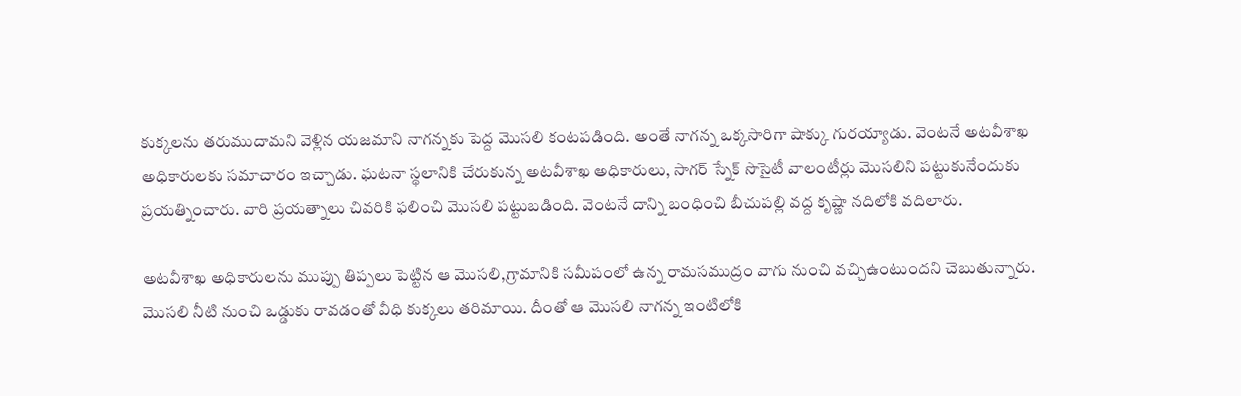కుక్కలను తరుముదామని వెళ్లిన యజమాని నాగన్నకు పెద్ద మొసలి కంటపడింది. అంతే నాగన్న ఒక్కసారిగా షాక్కు గురయ్యాడు. వెంటనే అటవీశాఖ అధికారులకు సమాచారం ఇచ్చాడు. ఘటనా స్థలానికి చేరుకున్న అటవీశాఖ అధికారులు, సాగర్ స్నేక్ సొసైటీ వాలంటీర్లు మొసలిని పట్టుకునేందుకు ప్రయత్నించారు. వారి ప్రయత్నాలు చివరికి ఫలించి మొసలి పట్టుబడింది. వెంటనే దాన్ని బంధించి బీచుపల్లి వద్ద కృష్ణా నదిలోకి వదిలారు.

అటవీశాఖ అధికారులను ముప్పు తిప్పలు పెట్టిన ఆ మొసలి,గ్రామానికి సమీపంలో ఉన్న రామసముద్రం వాగు నుంచి వచ్చిఉంటుందని చెబుతున్నారు. మొసలి నీటి నుంచి ఒడ్డుకు రావడంతో వీధి కుక్కలు తరిమాయి. దీంతో ఆ మొసలి నాగన్న ఇంటిలోకి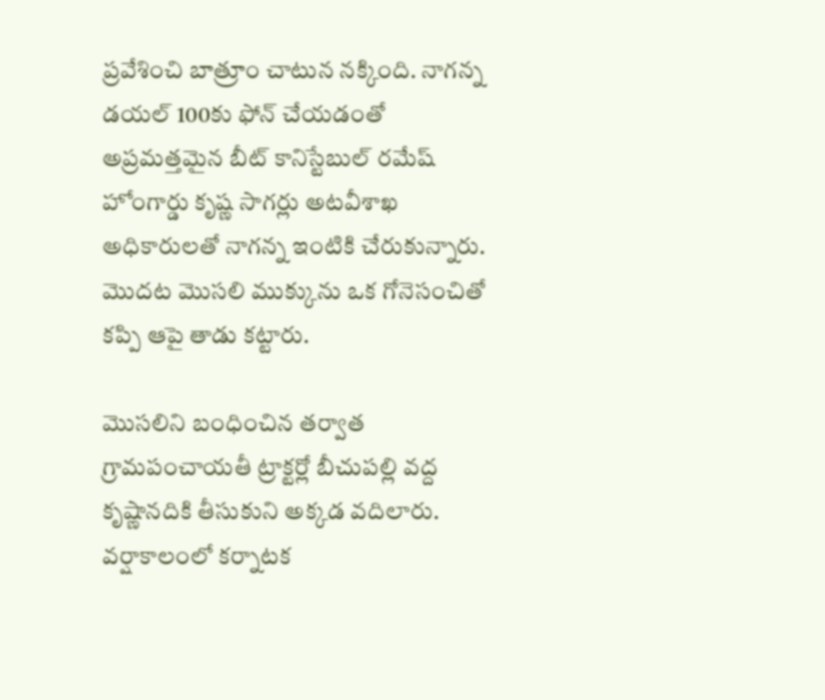ప్రవేశించి బాత్రూం చాటున నక్కింది. నాగన్న డయల్ 100కు ఫోన్ చేయడంతో అప్రమత్తమైన బీట్ కానిస్టేబుల్ రమేష్ హోంగార్డు కృష్ణ సాగర్లు అటవీశాఖ అధికారులతో నాగన్న ఇంటికి చేరుకున్నారు. మొదట మొసలి ముక్కును ఒక గోనెసంచితో కప్పి ఆపై తాడు కట్టారు.

మొసలిని బంధించిన తర్వాత గ్రామపంచాయతీ ట్రాక్టర్లో బీచుపల్లి వద్ద కృష్ణానదికి తీసుకుని అక్కడ వదిలారు. వర్షాకాలంలో కర్నాటక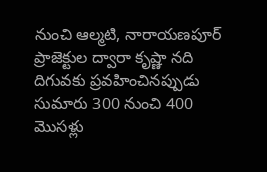నుంచి ఆల్మటి, నారాయణపూర్ ప్రాజెక్టుల ద్వారా కృష్ణా నది దిగువకు ప్రవహించినప్పుడు సుమారు 300 నుంచి 400 మొసళ్లు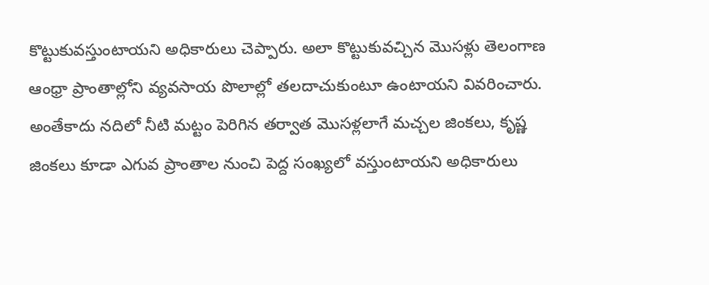కొట్టుకువస్తుంటాయని అధికారులు చెప్పారు. అలా కొట్టుకువచ్చిన మొసళ్లు తెలంగాణ ఆంధ్రా ప్రాంతాల్లోని వ్యవసాయ పొలాల్లో తలదాచుకుంటూ ఉంటాయని వివరించారు. అంతేకాదు నదిలో నీటి మట్టం పెరిగిన తర్వాత మొసళ్లలాగే మచ్చల జింకలు, కృష్ణ జింకలు కూడా ఎగువ ప్రాంతాల నుంచి పెద్ద సంఖ్యలో వస్తుంటాయని అధికారులు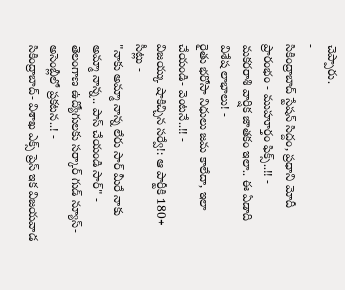చెప్పారు.
-
సికింద్రాబాద్ స్టేషన్ సిద్దం, ప్రధాని మోదీ ప్రారంభం - ముహూర్తం ఫిక్స్..!! -
మకరరాశి వార్షిక జాతకం ఇలా.. ఈ ఏడాది విశేష లాభాలు! -
రైతు భరోసా నిధులు జమ కాలేదా, ఇలా చేయండి- వెంటనే..!! -
విజయ్కు షాకిచ్చిన సర్వే!: ఆ పార్టీకి 180+ సీట్లు -
"నాకు అమ్మా నాన్న లేరు సార్ మీరే నాకు అమ్మా నాన్న.. పాస్ చేయండి సార్" -
తెలంగాణ ఉద్యోగులకు సర్కార్ గుడ్ న్యూస్-అసెంబ్లీలో ప్రకటన..! -
సికింద్రాబాద్- విశాఖ ఎక్స్ ప్రెస్ ఇక విజయవాడ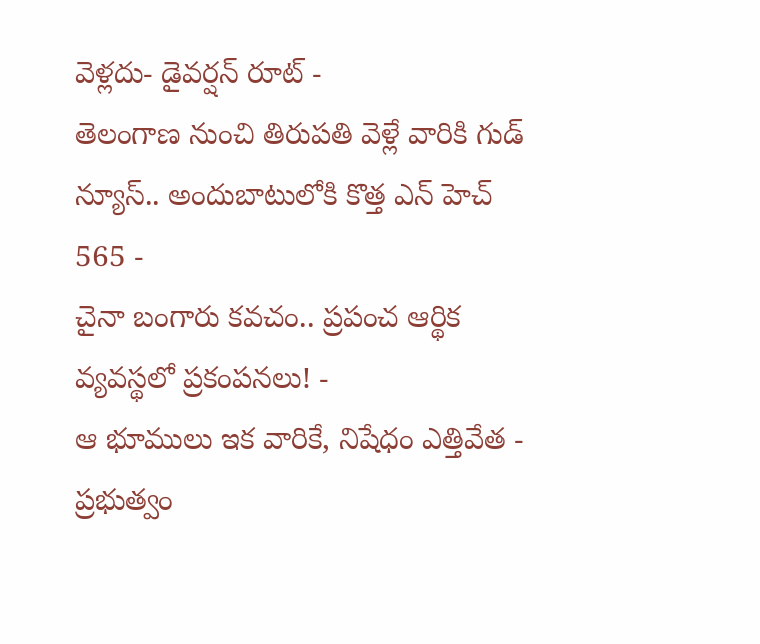వెళ్లదు- డైవర్షన్ రూట్ -
తెలంగాణ నుంచి తిరుపతి వెళ్లే వారికి గుడ్ న్యూస్.. అందుబాటులోకి కొత్త ఎన్ హెచ్ 565 -
చైనా బంగారు కవచం.. ప్రపంచ ఆర్థిక వ్యవస్థలో ప్రకంపనలు! -
ఆ భూములు ఇక వారికే, నిషేధం ఎత్తివేత - ప్రభుత్వం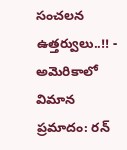సంచలన ఉత్తర్వులు..!! -
అమెరికాలో విమాన ప్రమాదం: రన్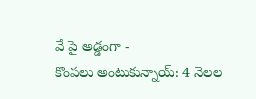వే పై అడ్డంగా -
కొంపలు అంటుకున్నాయ్: 4 నెలల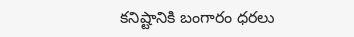కనిష్టానికి బంగారం ధరలు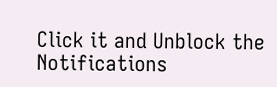Click it and Unblock the Notifications